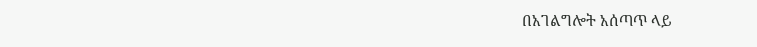በአገልግሎት አሰጣጥ ላይ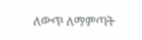ለውጥ ለማምጣት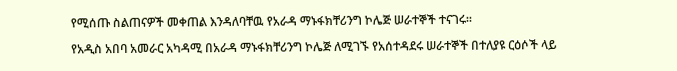የሚሰጡ ስልጠናዎች መቀጠል እንዳለባቸዉ የአራዳ ማኑፋክቸሪንግ ኮሌጅ ሠራተኞች ተናገሩ፡፡

የአዲስ አበባ አመራር አካዳሚ በአራዳ ማኑፋክቸሪንግ ኮሌጅ ለሚገኙ የአሰተዳደሩ ሠራተኞች በተለያዩ ርዕሶች ላይ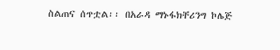ስልጠና ሰጥቷል፡፡ በአራዳ ማኑፋክቸሪንግ ኮሌጅ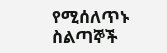የሚሰለጥኑ ስልጣኞች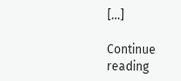[…]

Continue reading